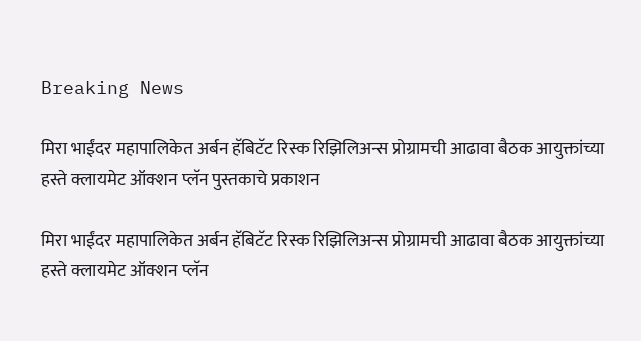Breaking News

मिरा भाईंदर महापालिकेत अर्बन हॅबिटॅट रिस्क रिझिलिअन्स प्रोग्रामची आढावा बैठक आयुक्तांच्या हस्ते क्लायमेट ऑक्शन प्लॅन पुस्तकाचे प्रकाशन

मिरा भाईंदर महापालिकेत अर्बन हॅबिटॅट रिस्क रिझिलिअन्स प्रोग्रामची आढावा बैठक आयुक्तांच्या हस्ते क्लायमेट ऑक्शन प्लॅन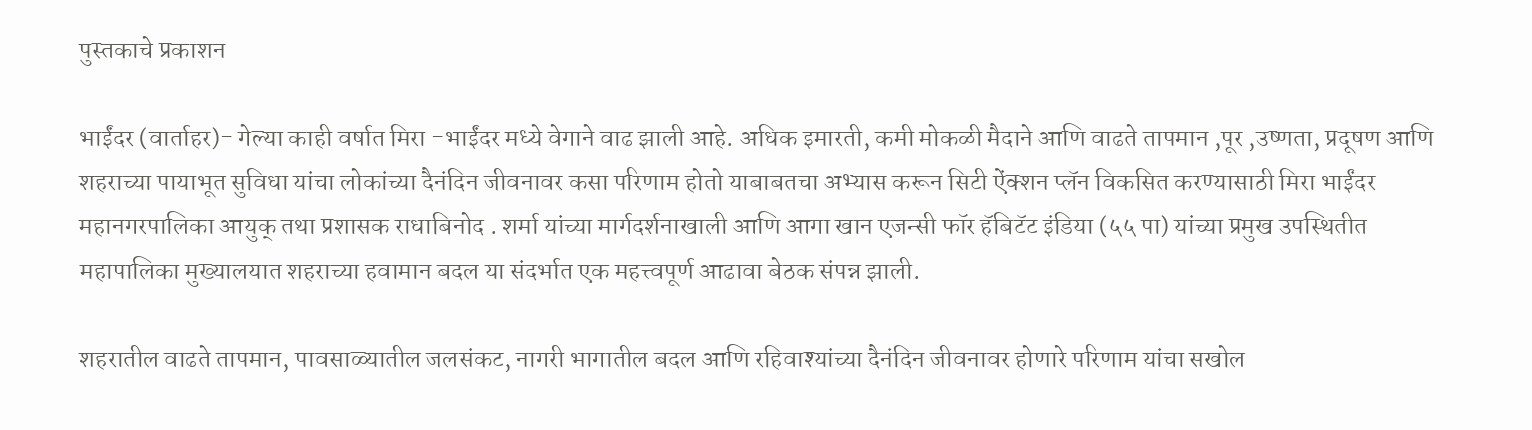पुस्तकाचे प्रकाशन

भाईंदर (वार्ताहर)- गेल्या काही वर्षात मिरा -भाईंदर मध्ये वेगाने वाढ झाली आहे. अधिक इमारती, कमी मोकळी मैदाने आणि वाढते तापमान ,पूर ,उष्णता, प्रदूषण आणि शहराच्या पायाभूत सुविधा यांचा लोकांच्या दैनंदिन जीवनावर कसा परिणाम होतो याबाबतचा अभ्यास करून सिटी ऐंक्शन प्लॅन विकसित करण्यासाठी मिरा भाईंदर महानगरपालिका आयुक् तथा प्रशासक राधाबिनोद . शर्मा यांच्या मार्गदर्शनाखाली आणि आगा खान एजन्सी फॉर हॅबिटॅट इंडिया (५५ पा) यांच्या प्रमुख उपस्थितीत महापालिका मुख्यालयात शहराच्या हवामान बदल या संदर्भात एक महत्त्वपूर्ण आढावा बेठक संपन्न झाली.

शहरातील वाढते तापमान, पावसाळ्यातील जलसंकट, नागरी भागातील बदल आणि रहिवाश्यांच्या दैनंदिन जीवनावर होणारे परिणाम यांचा सखोल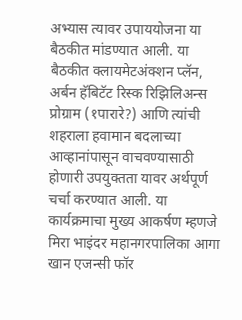अभ्यास त्यावर उपाययोजना या बैठकीत मांडण्यात आली. या बैठकीत क्लायमेटअंक्शन प्लॅन, अर्बन हॅबिटॅट रिस्क रिझिलिअन्स प्रोग्राम (१पारारे?) आणि त्यांची शहराला हवामान बदलाच्या आव्हानांपासून वाचवण्यासाठी होणारी उपयुक्तता यावर अर्थपूर्ण चर्चा करण्यात आली. या कार्यक्रमाचा मुख्य आकर्षण म्हणजे मिरा भाइंदर महानगरपालिका आगा खान एजन्सी फॉर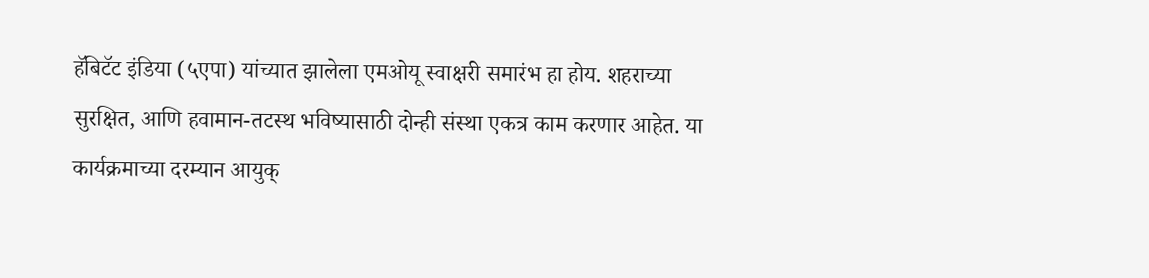हॅबिटॅट इंडिया (५एपा) यांच्यात झालेला एमओयू स्वाक्षरी समारंभ हा होय. शहराच्या सुरक्षित, आणि हवामान-तटस्थ भविष्यासाठी दोन्ही संस्था एकत्र काम करणार आहेत. या कार्यक्रमाच्या दरम्यान आयुक्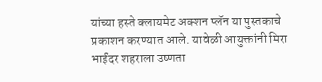यांच्या हस्ते क्लायमेट अक्शन प्लॅन या पुस्तकाचे प्रकाशन करण्यात आले. यावेळी आयुक्तांनी मिरा भाईंदर शहराला उष्णता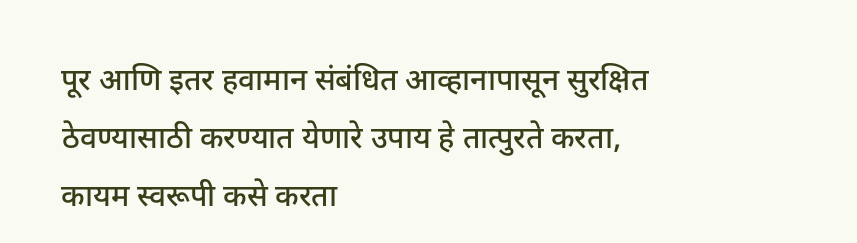पूर आणि इतर हवामान संबंधित आव्हानापासून सुरक्षित ठेवण्यासाठी करण्यात येणारे उपाय हे तात्पुरते करता, कायम स्वरूपी कसे करता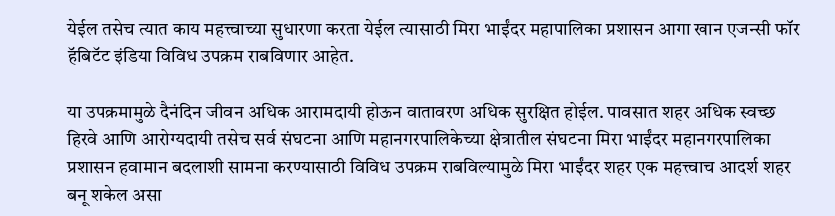येईल तसेच त्यात काय महत्त्वाच्या सुधारणा करता येईल त्यासाठी मिरा भाईंदर महापालिका प्रशासन आगा खान एजन्सी फॉर हॅबिटॅट इंडिया विविध उपक्रम राबविणार आहेत.

या उपक्रमामुळे दैनंदिन जीवन अधिक आरामदायी होऊन वातावरण अधिक सुरक्षित होईल. पावसात शहर अधिक स्वच्छ हिरवे आणि आरोग्यदायी तसेच सर्व संघटना आणि महानगरपालिकेच्या क्षेत्रातील संघटना मिरा भाईंदर महानगरपालिका प्रशासन हवामान बदलाशी सामना करण्यासाठी विविध उपक्रम राबविल्यामुळे मिरा भाईंदर शहर एक महत्त्वाच आदर्श शहर बनू शकेल असा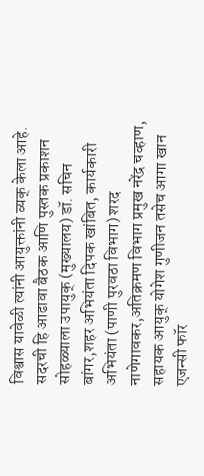विश्वास यावेळी त्यांनी आयुक्तांनी व्यक् केला आहे. सदरची हि आढावा बैठक आणि पुस्तक प्रकाशन सोहळ्याला उपायुक् (मुख्यालय) डॉ. सचिन बांगर,शहर अभियंता दिपक खांबित, कार्यकारी अभियंता (पाणी पुरवठा विभाग) शरद नाणेगावकर,अतिक्रमण विभाग प्रमुख नरेंद्र चव्हाण, सहायक आयुक् योगेश गुणीजन तसेच आगा खान एजन्सी फॉर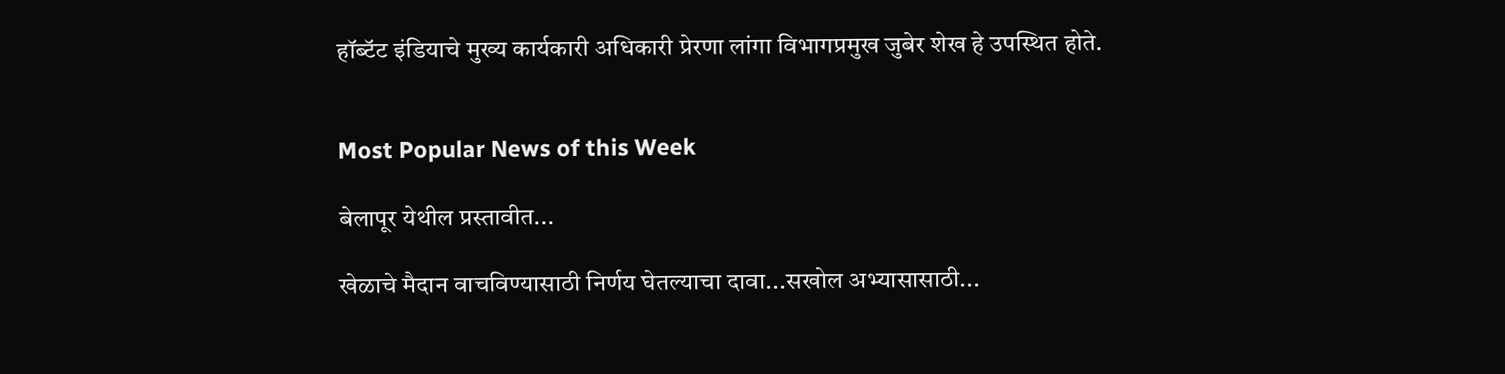हॉब्टॅट इंडियाचे मुख्य कार्यकारी अधिकारी प्रेरणा लांगा विभागप्रमुख जुबेर शेख हे उपस्थित होते.


Most Popular News of this Week

बेलापूर येथील प्रस्तावीत...

खेळाचे मैदान वाचविण्यासाठी निर्णय घेतल्याचा दावा...सखोल अभ्यासासाठी...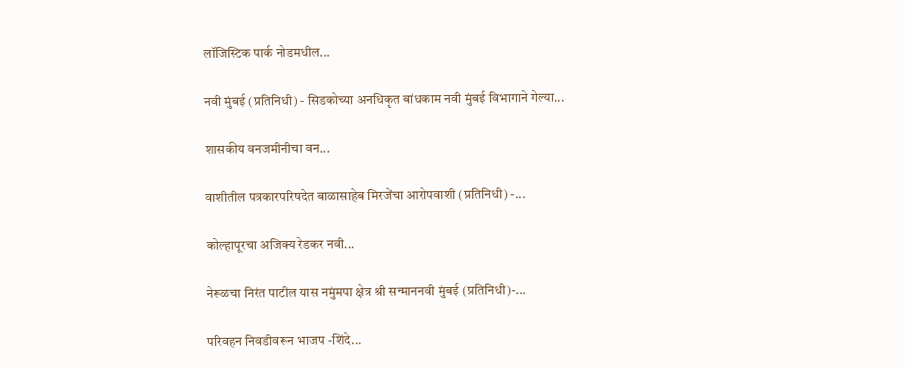लॉजिस्टिक पार्क नोडमधील...

नवी मुंबई (प्रतिनिधी) - सिडकोच्या अनधिकृत बांधकाम नवी मुंबई विभागाने गेल्या...

शासकीय वनजमीनीचा वन...

वाशीतील पत्रकारपरिषदेत बाळासाहेब मिरजेंचा आरोपवाशी (प्रतिनिधी) -...

कोल्हापूरचा अजिक्य रेडकर नवी...

नेरूळचा निरंत पाटील यास नमुंमपा क्षेत्र श्री सन्माननवी मुंबई (प्रतिनिधी)-...

परिवहन निवडीवरून भाजप -शिंदे...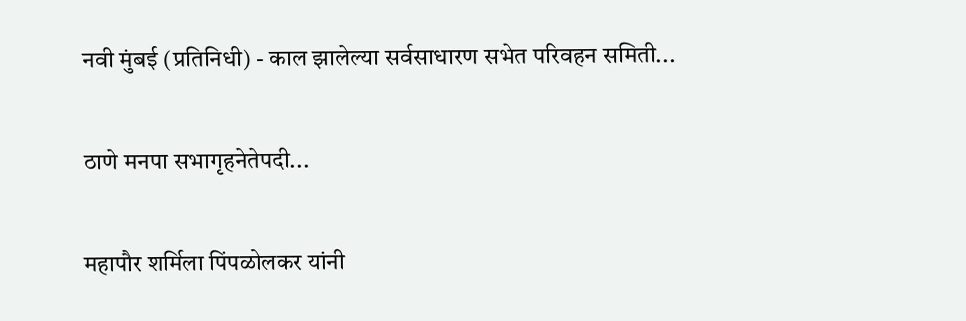नवी मुंबई (प्रतिनिधी) - काल झालेल्या सर्वसाधारण सभेत परिवहन समिती...

ठाणे मनपा सभागृहनेतेपदी...

महापौर शर्मिला पिंपळोलकर यांनी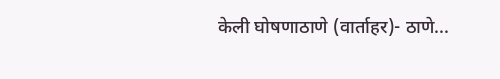केली घोषणाठाणे (वार्ताहर)- ठाणे...